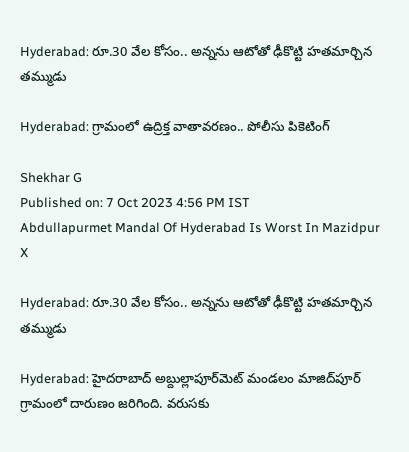Hyderabad: రూ.30 వేల కోసం.. అన్నను ఆటోతో ఢీకొట్టి హతమార్చిన తమ్ముడు

Hyderabad: గ్రామంలో ఉద్రిక్త వాతావరణం.. పోలీసు పికెటింగ్

Shekhar G
Published on: 7 Oct 2023 4:56 PM IST
Abdullapurmet Mandal Of Hyderabad Is Worst In Mazidpur
X

Hyderabad: రూ.30 వేల కోసం.. అన్నను ఆటోతో ఢీకొట్టి హతమార్చిన తమ్ముడు

Hyderabad: హైదరాబాద్ అబ్దుల్లాపూర్‌మెట్ మండలం మాజిద్‌‌పూర్ గ్రామంలో దారుణం జరిగింది. వరుసకు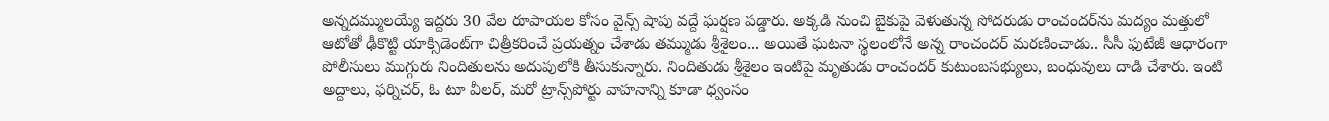అన్నదమ్ములయ్యే ఇద్దరు 30 వేల రూపాయల కోసం వైన్స్ షాపు వద్దే ఘర్షణ పడ్డారు. అక్కడి నుంచి బైకుపై వెళుతున్న సోదరుడు రాంచందర్‌ను మద్యం మత్తులో ఆటోతో ఢీకొట్టి యాక్సిడెంట్‌గా చిత్రీకరించే ప్రయత్నం చేశాడు తమ్ముడు శ్రీశైలం... అయితే ఘటనా స్థలంలోనే అన్న రాంచందర్ మరణించాడు.. సీసీ ఫుటేజీ ఆధారంగా పోలీసులు ముగ్గురు నిందితులను అదుపులోకి తీసుకున్నారు. నిందితుడు శ్రీశైలం ఇంటిపై మృతుడు రాంచందర్ కుటుంబసభ్యులు, బంధువులు దాడి చేశారు. ఇంటి అద్దాలు, ఫర్నిచర్, ఓ టూ వీలర్, మరో ట్రాన్స్‌పోర్టు వాహనాన్ని కూడా ధ్వంసం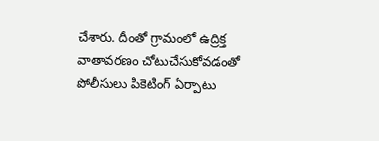చేశారు. దీంతో గ్రామంలో ఉద్రిక్త వాతావరణం చోటుచేసుకోవడంతో పోలీసులు పికెటింగ్ ఏర్పాటు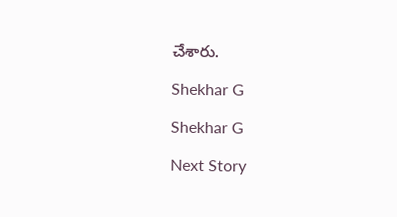చేశారు.

Shekhar G

Shekhar G

Next Story